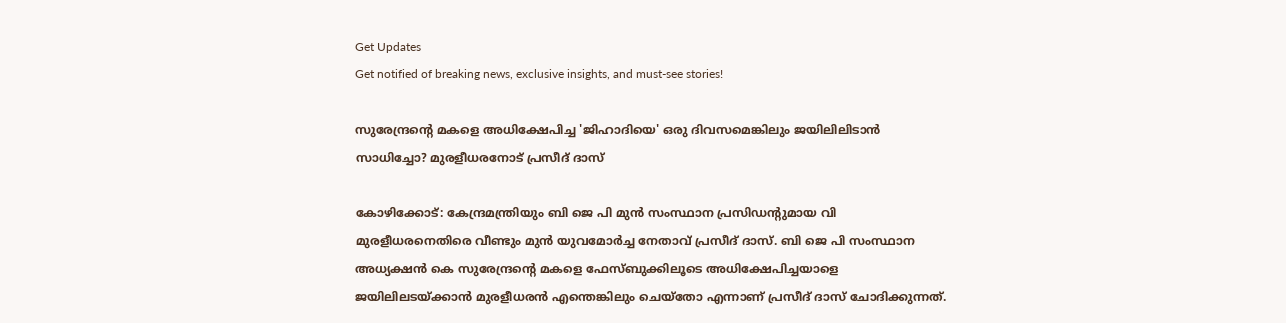Get Updates
Get notified of breaking news, exclusive insights, and must-see stories!

സുരേന്ദ്രന്റെ മകളെ അധിക്ഷേപിച്ച 'ജിഹാദിയെ' ഒരു ദിവസമെങ്കിലും ജയിലിലിടാന്‍ സാധിച്ചോ? മുരളീധരനോട് പ്രസീദ് ദാസ്

കോഴിക്കോട്: കേന്ദ്രമന്ത്രിയും ബി ജെ പി മുന്‍ സംസ്ഥാന പ്രസിഡന്റുമായ വി മുരളീധരനെതിരെ വീണ്ടും മുന്‍ യുവമോര്‍ച്ച നേതാവ് പ്രസീദ് ദാസ്. ബി ജെ പി സംസ്ഥാന അധ്യക്ഷന്‍ കെ സുരേന്ദ്രന്റെ മകളെ ഫേസ്ബുക്കിലൂടെ അധിക്ഷേപിച്ചയാളെ ജയിലിലടയ്ക്കാന്‍ മുരളീധരന്‍ എന്തെങ്കിലും ചെയ്‌തോ എന്നാണ് പ്രസീദ് ദാസ് ചോദിക്കുന്നത്.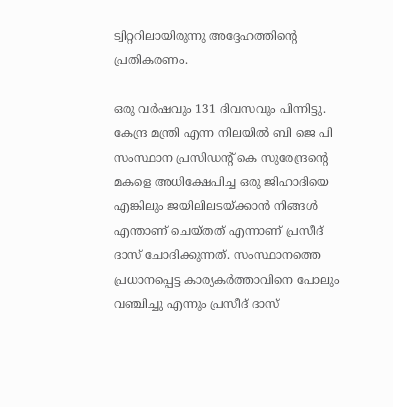ട്വിറ്ററിലായിരുന്നു അദ്ദേഹത്തിന്റെ പ്രതികരണം.

ഒരു വര്‍ഷവും 131 ദിവസവും പിന്നിട്ടു. കേന്ദ്ര മന്ത്രി എന്ന നിലയില്‍ ബി ജെ പി സംസ്ഥാന പ്രസിഡന്റ് കെ സുരേന്ദ്രന്റെ മകളെ അധിക്ഷേപിച്ച ഒരു ജിഹാദിയെ എങ്കിലും ജയിലിലടയ്ക്കാന്‍ നിങ്ങള്‍ എന്താണ് ചെയ്തത് എന്നാണ് പ്രസീദ് ദാസ് ചോദിക്കുന്നത്. സംസ്ഥാനത്തെ പ്രധാനപ്പെട്ട കാര്യകര്‍ത്താവിനെ പോലും വഞ്ചിച്ചു എന്നും പ്രസീദ് ദാസ്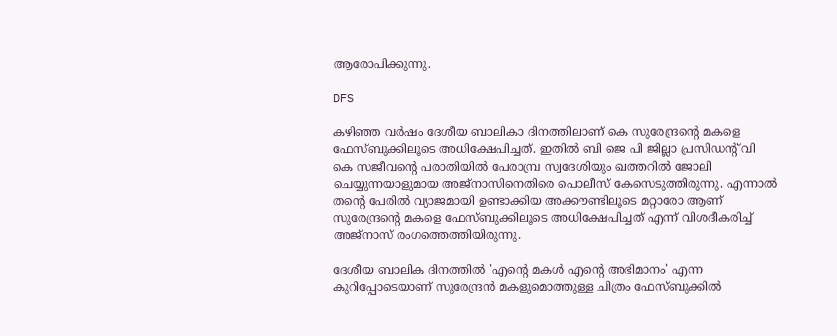ആരോപിക്കുന്നു.

DFS

കഴിഞ്ഞ വര്‍ഷം ദേശീയ ബാലികാ ദിനത്തിലാണ് കെ സുരേന്ദ്രന്റെ മകളെ ഫേസ്ബുക്കിലൂടെ അധിക്ഷേപിച്ചത്. ഇതില്‍ ബി ജെ പി ജില്ലാ പ്രസിഡന്റ് വി കെ സജീവന്റെ പരാതിയില്‍ പേരാമ്പ്ര സ്വദേശിയും ഖത്തറില്‍ ജോലി ചെയ്യുന്നയാളുമായ അജ്നാസിനെതിരെ പൊലീസ് കേസെടുത്തിരുന്നു. എന്നാല്‍ തന്റെ പേരില്‍ വ്യാജമായി ഉണ്ടാക്കിയ അക്കൗണ്ടിലൂടെ മറ്റാരോ ആണ് സുരേന്ദ്രന്റെ മകളെ ഫേസ്ബുക്കിലൂടെ അധിക്ഷേപിച്ചത് എന്ന് വിശദീകരിച്ച് അജ്‌നാസ് രംഗത്തെത്തിയിരുന്നു.

ദേശീയ ബാലിക ദിനത്തില്‍ 'എന്റെ മകള്‍ എന്റെ അഭിമാനം' എന്ന കുറിപ്പോടെയാണ് സുരേന്ദ്രന്‍ മകളുമൊത്തുള്ള ചിത്രം ഫേസ്ബുക്കില്‍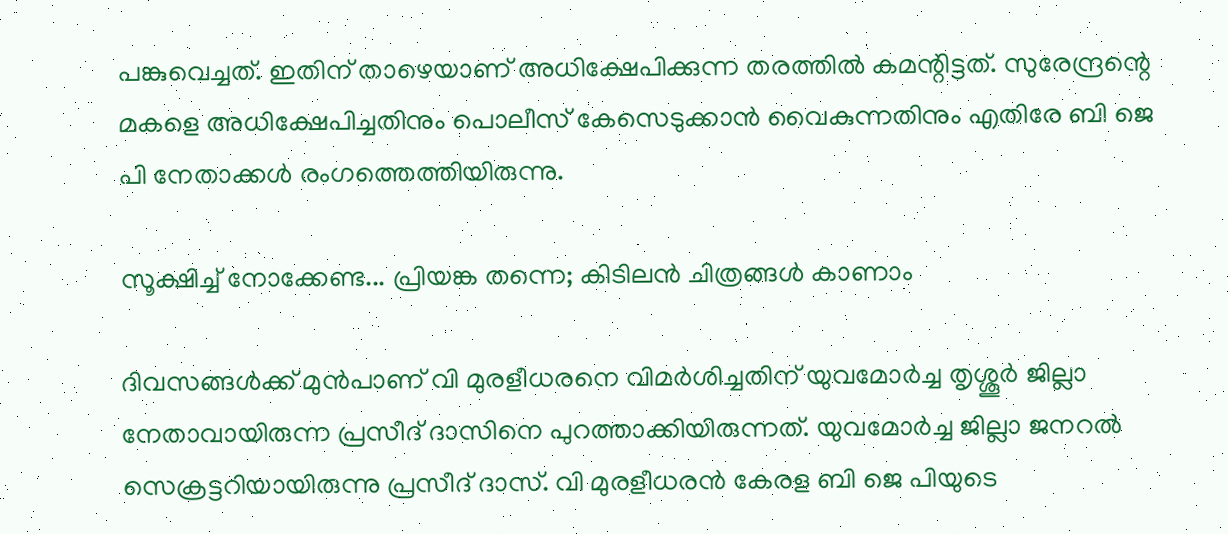പങ്കുവെച്ചത്. ഇതിന് താഴെയാണ് അധിക്ഷേപിക്കുന്ന തരത്തില്‍ കമന്റിട്ടത്. സുരേന്ദ്രന്റെ മകളെ അധിക്ഷേപിച്ചതിനും പൊലീസ് കേസെടുക്കാന്‍ വൈകുന്നതിനും എതിരേ ബി ജെ പി നേതാക്കള്‍ രംഗത്തെത്തിയിരുന്നു.

സൂക്ഷിച്ച് നോക്കേണ്ട... പ്രിയങ്ക തന്നെ; കിടിലന്‍ ചിത്രങ്ങള്‍ കാണാം

ദിവസങ്ങള്‍ക്ക് മുന്‍പാണ് വി മുരളീധരനെ വിമര്‍ശിച്ചതിന് യുവമോര്‍ച്ച തൃശ്ശൂര്‍ ജില്ലാ നേതാവായിരുന്ന പ്രസീദ് ദാസിനെ പുറത്താക്കിയിരുന്നത്. യുവമോര്‍ച്ച ജില്ലാ ജനറല്‍ സെക്രട്ടറിയായിരുന്നു പ്രസീദ് ദാസ്. വി മുരളീധരന്‍ കേരള ബി ജെ പിയുടെ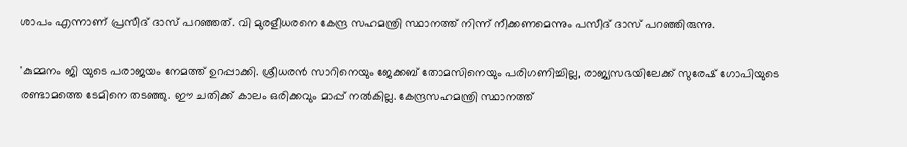ശാപം എന്നാണ് പ്രസീദ് ദാസ് പറഞ്ഞത്. വി മുരളീധരനെ കേന്ദ്ര സഹമന്ത്രി സ്ഥാനത്ത് നിന്ന് നീക്കണമെന്നും പസീദ് ദാസ് പറഞ്ഞിരുന്നു.

'കുമ്മനം ജി യുടെ പരാജയം നേമത്ത് ഉറപ്പാക്കി. ശ്രീധരന്‍ സാറിനെയും ജേക്കബ് തോമസിനെയും പരിഗണിച്ചില്ല, രാജ്യസഭയിലേക്ക് സുരേഷ് ഗോപിയുടെ രണ്ടാമത്തെ ടേമിനെ തടഞ്ഞു. ഈ ചതിക്ക് കാലം ഒരിക്കവും മാപ്പ് നല്‍കില്ല. കേന്ദ്രസഹമന്ത്രി സ്ഥാനത്ത്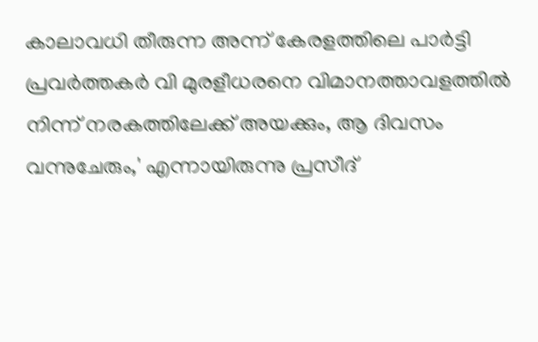കാലാവധി തീരുന്ന അന്ന് കേരളത്തിലെ പാര്‍ട്ടി പ്രവര്‍ത്തകര്‍ വി മുരളീധരനെ വിമാനത്താവളത്തില്‍ നിന്ന് നരകത്തിലേക്ക് അയക്കും, ആ ദിവസം വന്നുചേരും,' എന്നായിരുന്നു പ്രസീദ്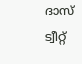ദാസ് ട്വീറ്റ്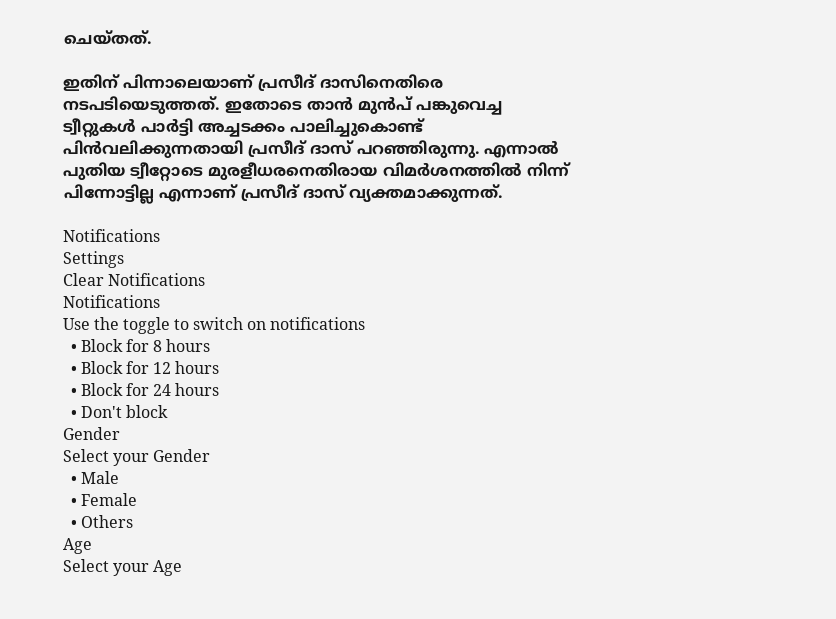ചെയ്തത്.

ഇതിന് പിന്നാലെയാണ് പ്രസീദ് ദാസിനെതിരെ നടപടിയെടുത്തത്. ഇതോടെ താന്‍ മുന്‍പ് പങ്കുവെച്ച ട്വീറ്റുകള്‍ പാര്‍ട്ടി അച്ചടക്കം പാലിച്ചുകൊണ്ട് പിന്‍വലിക്കുന്നതായി പ്രസീദ് ദാസ് പറഞ്ഞിരുന്നു. എന്നാല്‍ പുതിയ ട്വീറ്റോടെ മുരളീധരനെതിരായ വിമര്‍ശനത്തില്‍ നിന്ന് പിന്നോട്ടില്ല എന്നാണ് പ്രസീദ് ദാസ് വ്യക്തമാക്കുന്നത്.

Notifications
Settings
Clear Notifications
Notifications
Use the toggle to switch on notifications
  • Block for 8 hours
  • Block for 12 hours
  • Block for 24 hours
  • Don't block
Gender
Select your Gender
  • Male
  • Female
  • Others
Age
Select your Age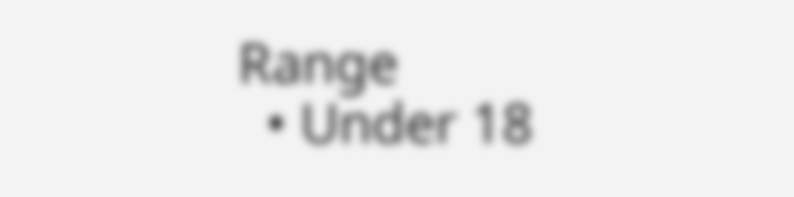Range
  • Under 18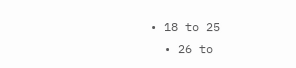• 18 to 25
  • 26 to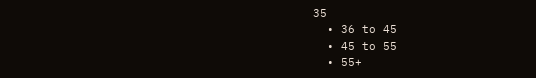35
  • 36 to 45
  • 45 to 55
  • 55+